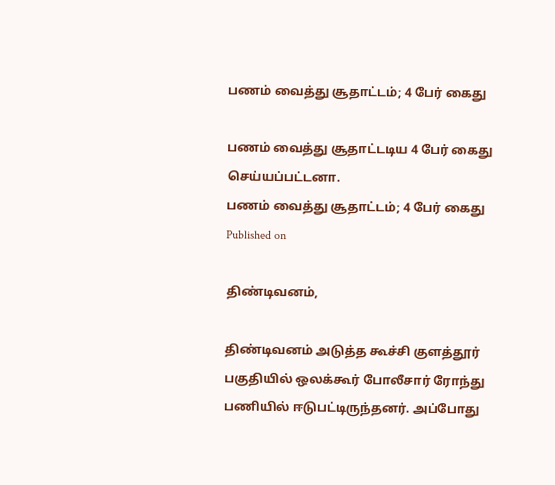பணம் வைத்து சூதாட்டம்; 4 பேர் கைது

பணம் வைத்து சூதாட்டடிய 4 பேர் கைது செய்யப்பட்டனா.
பணம் வைத்து சூதாட்டம்; 4 பேர் கைது
Published on

திண்டிவனம்,

திண்டிவனம் அடுத்த கூச்சி குளத்தூர் பகுதியில் ஒலக்கூர் போலீசார் ரோந்து பணியில் ஈடுபட்டிருந்தனர். அப்போது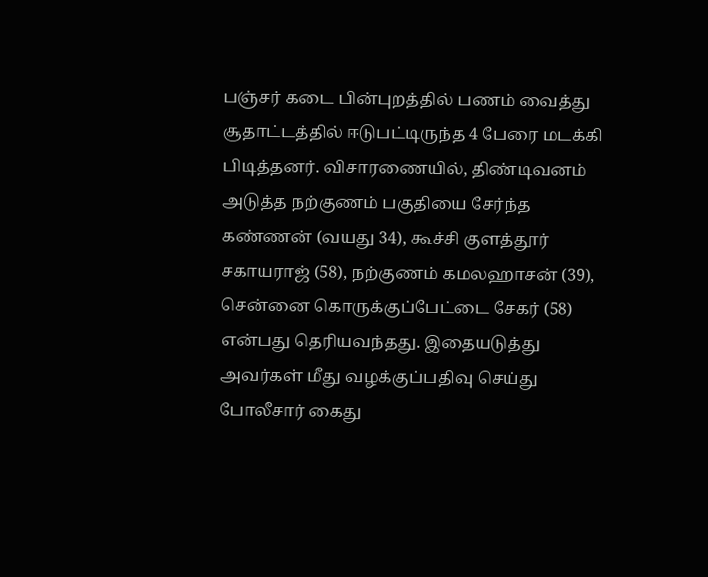பஞ்சர் கடை பின்புறத்தில் பணம் வைத்து சூதாட்டத்தில் ஈடுபட்டிருந்த 4 பேரை மடக்கி பிடித்தனர். விசாரணையில், திண்டிவனம் அடுத்த நற்குணம் பகுதியை சேர்ந்த கண்ணன் (வயது 34), கூச்சி குளத்தூர் சகாயராஜ் (58), நற்குணம் கமலஹாசன் (39), சென்னை கொருக்குப்பேட்டை சேகர் (58) என்பது தெரியவந்தது. இதையடுத்து அவர்கள் மீது வழக்குப்பதிவு செய்து போலீசார் கைது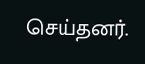செய்தனர்.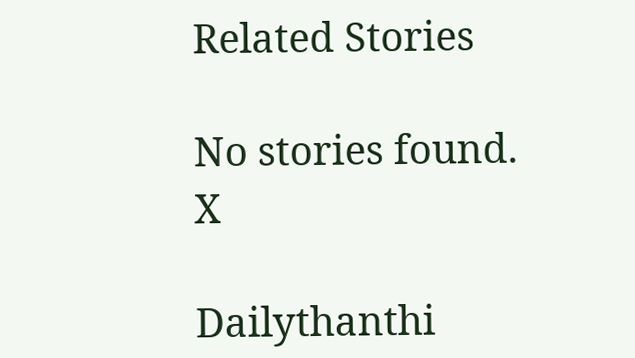Related Stories

No stories found.
X

Dailythanthi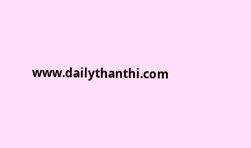www.dailythanthi.com